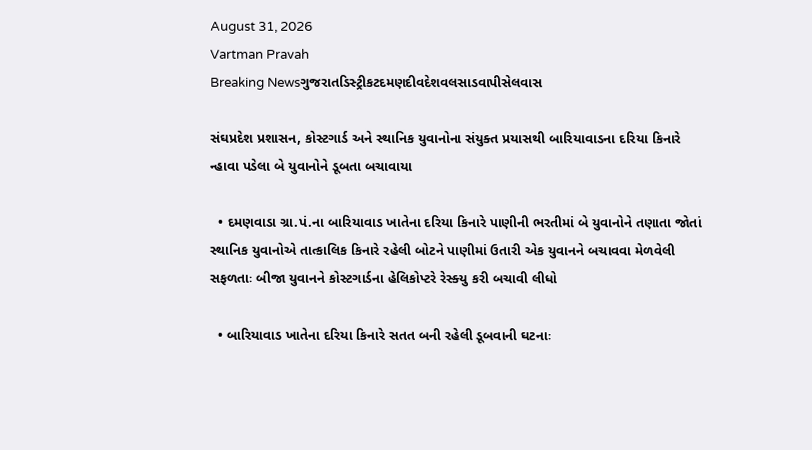August 31, 2026
Vartman Pravah
Breaking Newsગુજરાતડિસ્ટ્રીકટદમણદીવદેશવલસાડવાપીસેલવાસ

સંઘપ્રદેશ પ્રશાસન, કોસ્‍ટગાર્ડ અને સ્‍થાનિક યુવાનોના સંયુક્‍ત પ્રયાસથી બારિયાવાડના દરિયા કિનારે ન્‍હાવા પડેલા બે યુવાનોને ડૂબતા બચાવાયા

  • દમણવાડા ગ્રા.પં.ના બારિયાવાડ ખાતેના દરિયા કિનારે પાણીની ભરતીમાં બે યુવાનોને તણાતા જોતાં સ્‍થાનિક યુવાનોએ તાત્‍કાલિક કિનારે રહેલી બોટને પાણીમાં ઉતારી એક યુવાનને બચાવવા મેળવેલી સફળતાઃ બીજા યુવાનને કોસ્‍ટગાર્ડના હેલિકોપ્‍ટરે રેસ્‍ક્‍યુ કરી બચાવી લીધો

  • બારિયાવાડ ખાતેના દરિયા કિનારે સતત બની રહેલી ડૂબવાની ઘટનાઃ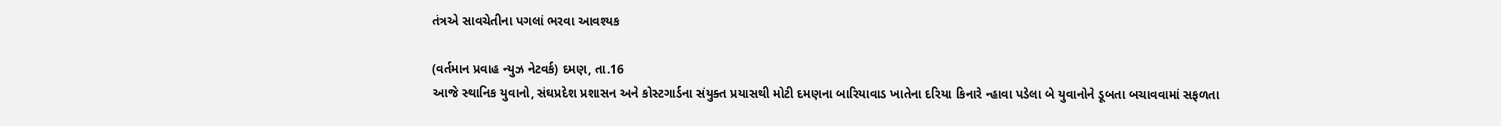તંત્રએ સાવચેતીના પગલાં ભરવા આવશ્‍યક

(વર્તમાન પ્રવાહ ન્‍યુઝ નેટવર્ક) દમણ, તા.16
આજે સ્‍થાનિક યુવાનો, સંઘપ્રદેશ પ્રશાસન અને કોસ્‍ટગાર્ડના સંયુક્‍ત પ્રયાસથી મોટી દમણના બારિયાવાડ ખાતેના દરિયા કિનારે ન્‍હાવા પડેલા બે યુવાનોને ડૂબતા બચાવવામાં સફળતા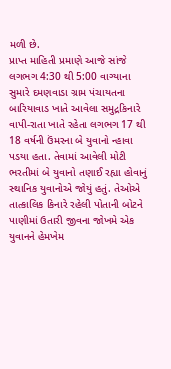મળી છે.
પ્રાપ્ત માહિતી પ્રમાણે આજે સાંજે લગભગ 4:30 થી 5:00 વાગ્‍યાના સુમારે દમણવાડા ગ્રામ પંચાયતના બારિયાવાડ ખાતે આવેલા સમુદ્રકિનારે વાપી-રાતા ખાતે રહેતા લગભગ 17 થી 18 વર્ષની ઉંમરના બે યુવાનો ન્‍હાવા પડયા હતા. તેવામાં આવેલી મોટી ભરતીમાં બે યુવાનો તણાઈ રહ્યા હોવાનું સ્‍થાનિક યુવાનોએ જોયું હતું. તેઓએ તાત્‍કાલિક કિનારે રહેલી પોતાની બોટને પાણીમાં ઉતારી જીવના જોખમે એક યુવાનને હેમખેમ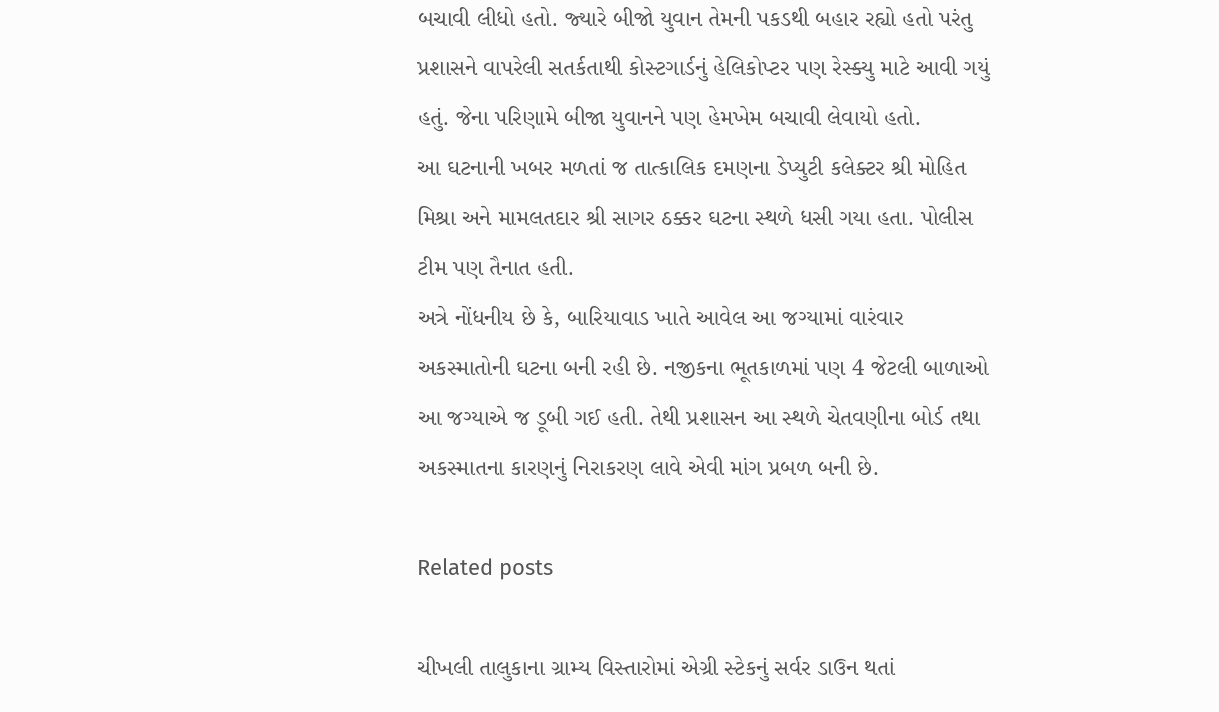બચાવી લીધો હતો. જ્‍યારે બીજો યુવાન તેમની પકડથી બહાર રહ્યો હતો પરંતુ પ્રશાસને વાપરેલી સતર્કતાથી કોસ્‍ટગાર્ડનું હેલિકોપ્‍ટર પણ રેસ્‍ક્‍યુ માટે આવી ગયું હતું. જેના પરિણામે બીજા યુવાનને પણ હેમખેમ બચાવી લેવાયો હતો.
આ ઘટનાની ખબર મળતાં જ તાત્‍કાલિક દમણના ડેપ્‍યુટી કલેક્‍ટર શ્રી મોહિત મિશ્રા અને મામલતદાર શ્રી સાગર ઠક્કર ઘટના સ્‍થળે ધસી ગયા હતા. પોલીસ ટીમ પણ તૈનાત હતી.
અત્રે નોંધનીય છે કે, બારિયાવાડ ખાતે આવેલ આ જગ્‍યામાં વારંવાર અકસ્‍માતોની ઘટના બની રહી છે. નજીકના ભૂતકાળમાં પણ 4 જેટલી બાળાઓ આ જગ્‍યાએ જ ડૂબી ગઈ હતી. તેથી પ્રશાસન આ સ્‍થળે ચેતવણીના બોર્ડ તથા અકસ્‍માતના કારણનું નિરાકરણ લાવે એવી માંગ પ્રબળ બની છે.

Related posts

ચીખલી તાલુકાના ગ્રામ્‍ય વિસ્‍તારોમાં એગ્રી સ્‍ટેકનું સર્વર ડાઉન થતાં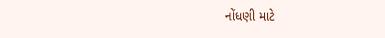નોંધણી માટે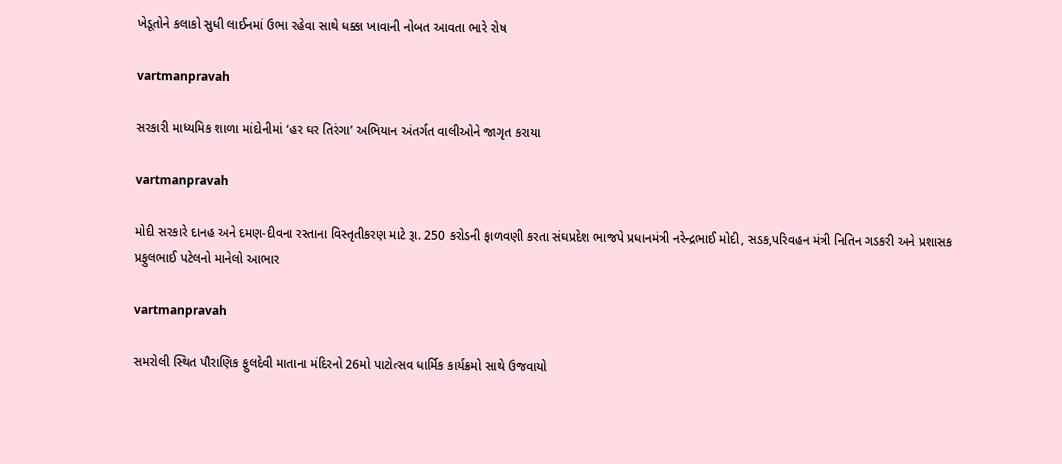ખેડૂતોને કલાકો સુધી લાઈનમાં ઉભા રહેવા સાથે ધક્કા ખાવાની નોબત આવતા ભારે રોષ

vartmanpravah

સરકારી માધ્‍યમિક શાળા માંદોનીમાં ‘હર ઘર તિરંગા’ અભિયાન અંતર્ગત વાલીઓને જાગૃત કરાયા

vartmanpravah

મોદી સરકારે દાનહ અને દમણ-દીવના રસ્‍તાના વિસ્‍તૃતીકરણ માટે રૂા. 250 કરોડની ફાળવણી કરતા સંઘપ્રદેશ ભાજપે પ્રધાનમંત્રી નરેન્‍દ્રભાઈ મોદી, સડક,પરિવહન મંત્રી નિતિન ગડકરી અને પ્રશાસક પ્રફુલભાઈ પટેલનો માનેલો આભાર

vartmanpravah

સમરોલી સ્‍થિત પૌરાણિક ફુલદેવી માતાના મંદિરનો 26મો પાટોત્‍સવ ધાર્મિક કાર્યક્રમો સાથે ઉજવાયો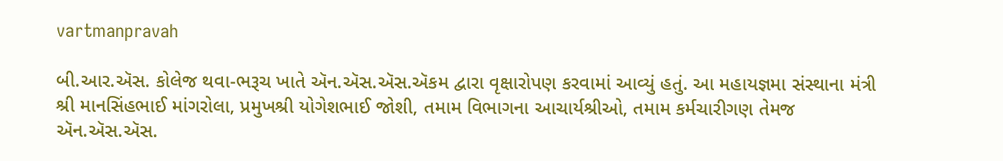vartmanpravah

બી.આર.ઍસ. કોલેજ થવા-ભરૂચ ખાતે ઍન.ઍસ.ઍસ.ઍકમ દ્વારા વૃક્ષારોપણ કરવામાં આવ્યું હતું. આ મહાયજ્ઞમા સંસ્થાના મંત્રી શ્રી માનસિંહભાઈ માંગરોલા, પ્રમુખશ્રી યોગેશભાઈ જોશી, તમામ વિભાગના આચાર્યશ્રીઓ, તમામ કર્મચારીગણ તેમજ ઍન.ઍસ.ઍસ.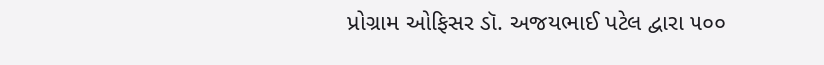પ્રોગ્રામ ઓફિસર ડૉ. અજયભાઈ પટેલ દ્વારા ૫૦૦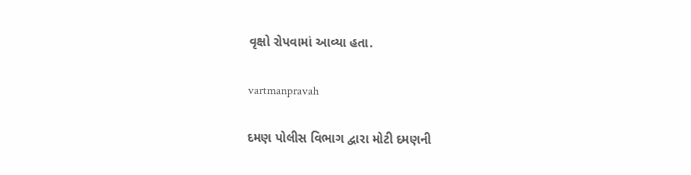વૃક્ષો રોપવામાં આવ્યા હતા.

vartmanpravah

દમણ પોલીસ વિભાગ દ્વારા મોટી દમણની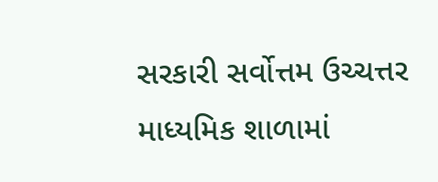સરકારી સર્વોત્તમ ઉચ્‍ચત્તર માધ્‍યમિક શાળામાં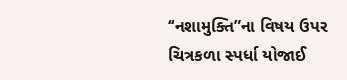‘‘નશામુક્‍તિ”ના વિષય ઉપર ચિત્રકળા સ્‍પર્ધા યોજાઈ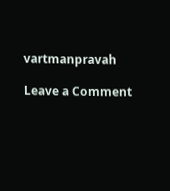vartmanpravah

Leave a Comment